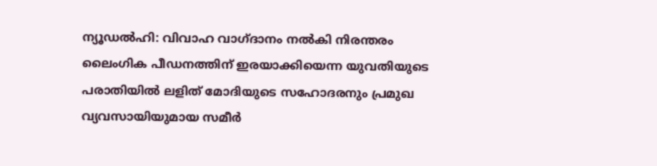ന്യൂഡൽഹി: വിവാഹ വാഗ്ദാനം നൽകി നിരന്തരം ലൈംഗിക പീഡനത്തിന് ഇരയാക്കിയെന്ന യുവതിയുടെ പരാതിയിൽ ലളിത് മോദിയുടെ സഹോദരനും പ്രമുഖ വ്യവസായിയുമായ സമീർ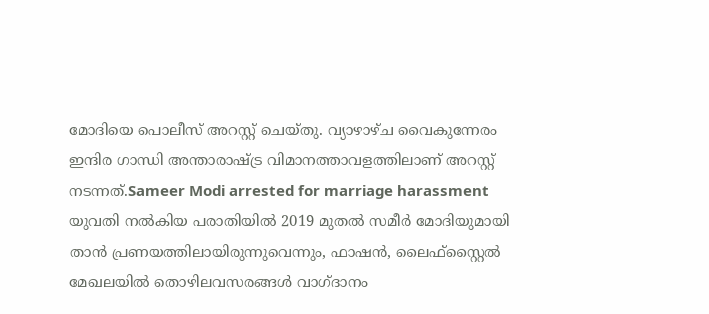മോദിയെ പൊലീസ് അറസ്റ്റ് ചെയ്തു. വ്യാഴാഴ്ച വൈകുന്നേരം ഇന്ദിര ഗാന്ധി അന്താരാഷ്ട്ര വിമാനത്താവളത്തിലാണ് അറസ്റ്റ് നടന്നത്.Sameer Modi arrested for marriage harassment
യുവതി നൽകിയ പരാതിയിൽ 2019 മുതൽ സമീർ മോദിയുമായി താൻ പ്രണയത്തിലായിരുന്നുവെന്നും, ഫാഷൻ, ലൈഫ്സ്റ്റൈൽ മേഖലയിൽ തൊഴിലവസരങ്ങൾ വാഗ്ദാനം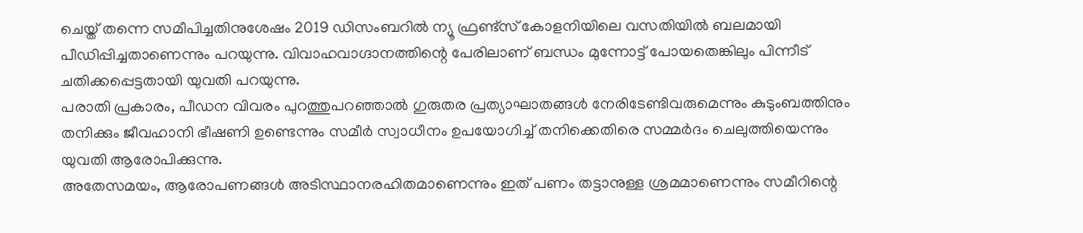ചെയ്ത് തന്നെ സമീപിച്ചതിനുശേഷം 2019 ഡിസംബറിൽ ന്യൂ ഫ്രണ്ട്സ് കോളനിയിലെ വസതിയിൽ ബലമായി പീഡിപ്പിച്ചതാണെന്നും പറയുന്നു. വിവാഹവാഗ്ദാനത്തിന്റെ പേരിലാണ് ബന്ധം മുന്നോട്ട് പോയതെങ്കിലും പിന്നീട് ചതിക്കപ്പെട്ടതായി യുവതി പറയുന്നു.
പരാതി പ്രകാരം, പീഡന വിവരം പുറത്തുപറഞ്ഞാൽ ഗുരുതര പ്രത്യാഘാതങ്ങൾ നേരിടേണ്ടിവരുമെന്നും കുടുംബത്തിനും തനിക്കും ജീവഹാനി ഭീഷണി ഉണ്ടെന്നും സമീർ സ്വാധീനം ഉപയോഗിച്ച് തനിക്കെതിരെ സമ്മർദം ചെലുത്തിയെന്നും യുവതി ആരോപിക്കുന്നു.
അതേസമയം, ആരോപണങ്ങൾ അടിസ്ഥാനരഹിതമാണെന്നും ഇത് പണം തട്ടാനുള്ള ശ്രമമാണെന്നും സമീറിന്റെ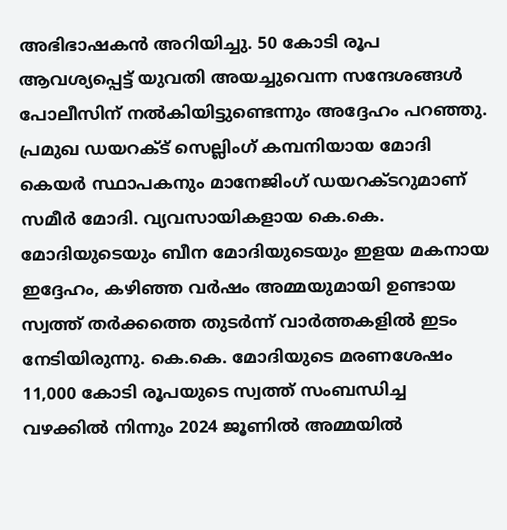അഭിഭാഷകൻ അറിയിച്ചു. 50 കോടി രൂപ ആവശ്യപ്പെട്ട് യുവതി അയച്ചുവെന്ന സന്ദേശങ്ങൾ പോലീസിന് നൽകിയിട്ടുണ്ടെന്നും അദ്ദേഹം പറഞ്ഞു.
പ്രമുഖ ഡയറക്ട് സെല്ലിംഗ് കമ്പനിയായ മോദി കെയർ സ്ഥാപകനും മാനേജിംഗ് ഡയറക്ടറുമാണ് സമീർ മോദി. വ്യവസായികളായ കെ.കെ. മോദിയുടെയും ബീന മോദിയുടെയും ഇളയ മകനായ ഇദ്ദേഹം, കഴിഞ്ഞ വർഷം അമ്മയുമായി ഉണ്ടായ സ്വത്ത് തർക്കത്തെ തുടർന്ന് വാർത്തകളിൽ ഇടം നേടിയിരുന്നു. കെ.കെ. മോദിയുടെ മരണശേഷം 11,000 കോടി രൂപയുടെ സ്വത്ത് സംബന്ധിച്ച വഴക്കിൽ നിന്നും 2024 ജൂണിൽ അമ്മയിൽ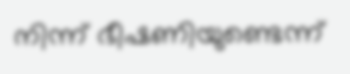നിന്ന് ഭീഷണിയുണ്ടെന്ന്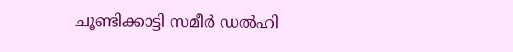ചൂണ്ടിക്കാട്ടി സമീർ ഡൽഹി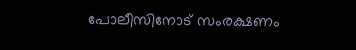പോലീസിനോട് സംരക്ഷണം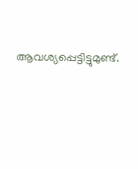ആവശ്യപ്പെട്ടിട്ടുമുണ്ട്.